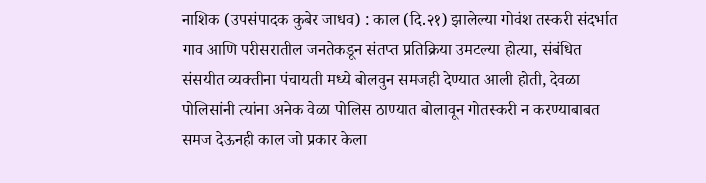नाशिक (उपसंपादक कुबेर जाधव) : काल (दि.२१) झालेल्या गोवंश तस्करी संदर्भात गाव आणि परीसरातील जनतेकडून संतप्त प्रतिक्रिया उमटल्या होत्या, संबंधित संसयीत व्यक्तीना पंचायती मध्ये बोलवुन समजही देण्यात आली होती, देवळा पोलिसांनी त्यांना अनेक वेळा पोलिस ठाण्यात बोलावून गोतस्करी न करण्याबाबत समज देऊनही काल जो प्रकार केला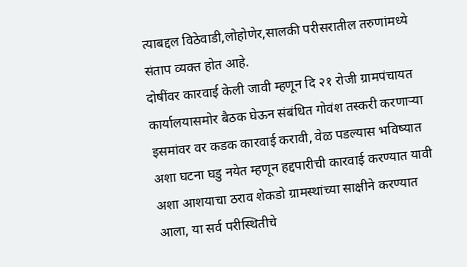त्याबद्दल विठेवाडी,लोहोणेर,सालकी परीसरातील तरुणांमध्ये संताप व्यक्त होत आहे.
दोषींवर कारवाई केली जावी म्हणून दि २१ रोजी ग्रामपंचायत कार्यालयासमोर बैठक घेऊन संबंधित गोवंश तस्करी करणाऱ्या इसमांवर वर कडक कारवाई करावी, वेळ पडल्यास भविष्यात अशा घटना घडु नयेत म्हणून हद्दपारीची कारवाई करण्यात यावी अशा आशयाचा ठराव शेकडो ग्रामस्थांच्या साक्षीने करण्यात आला, या सर्व परीस्थितीचे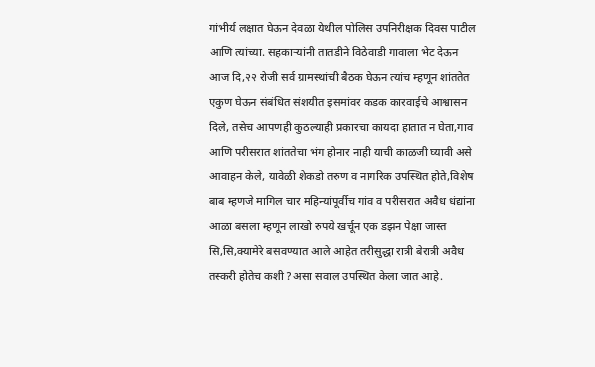गांभीर्य लक्षात घेऊन देवळा येथील पोलिस उपनिरीक्षक दिवस पाटील आणि त्यांच्या. सहकाऱ्यांनी तातडीने विठेवाडी गावाला भेट देऊन
आज दि,२२ रोजी सर्व ग्रामस्थांची बैठक घेऊन त्यांच म्हणून शांततेत एकुण घेऊन संबंधित संशयीत इसमांवर कडक कारवाईचे आश्वासन दिले, तसेच आपणही कुठल्याही प्रकारचा कायदा हातात न घेता,गाव आणि परीसरात शांततेचा भंग होनार नाही याची काळजी घ्यावी असे आवाहन केले, यावेळी शेकडो तरुण व नागरिक उपस्थित होते,विशेष बाब म्हणजे मागिल चार महिन्यांपूर्वीच गांव व परीसरात अवैध धंद्यांना आळा बसला म्हणून लाखो रुपये खर्चून एक डझन पेक्षा जास्त सि,सि,क्यामेरे बसवण्यात आले आहेत तरीसुद्धा रात्री बेरात्री अवैध तस्करी होतेच कशी ?असा सवाल उपस्थित केला जात आहे.